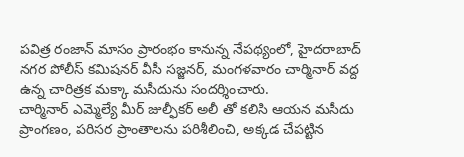పవిత్ర రంజాన్ మాసం ప్రారంభం కానున్న నేపథ్యంలో, హైదరాబాద్ నగర పోలీస్ కమిషనర్ వీసీ సజ్జనర్, మంగళవారం చార్మినార్ వద్ద ఉన్న చారిత్రక మక్కా మసీదును సందర్శించారు.
చార్మినార్ ఎమ్మెల్యే మీర్ జుల్ఫీకర్ అలీ తో కలిసి ఆయన మసీదు ప్రాంగణం, పరిసర ప్రాంతాలను పరిశీలించి, అక్కడ చేపట్టిన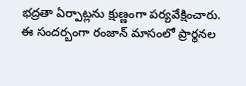భద్రతా ఏర్పాట్లను క్షుణ్ణంగా పర్యవేక్షించారు.
ఈ సందర్బంగా రంజాన్ మాసంలో ప్రార్థనల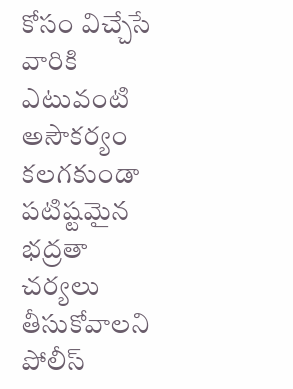కోసం విచ్చేసే వారికి ఎటువంటి అసౌకర్యం కలగకుండా పటిష్టమైన భద్రతా చర్యలు తీసుకోవాలని పోలీస్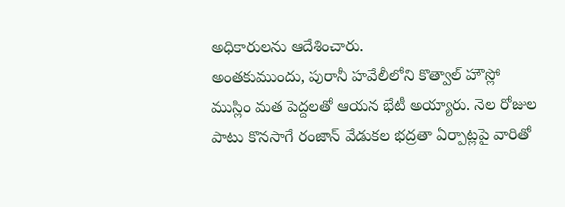అధికారులను ఆదేశించారు.
అంతకుముందు, పురానీ హవేలీలోని కొత్వాల్ హౌస్లో ముస్లిం మత పెద్దలతో ఆయన భేటీ అయ్యారు. నెల రోజుల పాటు కొనసాగే రంజాన్ వేడుకల భద్రతా ఏర్పాట్లపై వారితో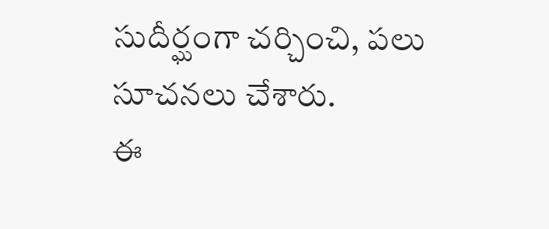సుదీర్ఘంగా చర్చించి, పలు సూచనలు చేశారు.
ఈ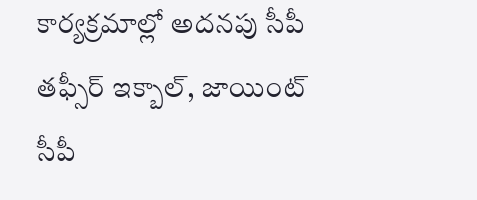కార్యక్రమాల్లో అదనపు సీపీ తఫ్సీర్ ఇక్బాల్, జాయింట్ సీపీ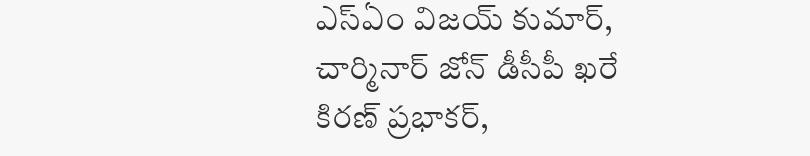ఎస్ఏం విజయ్ కుమార్, చార్మినార్ జోన్ డీసీపీ ఖరే కిరణ్ ప్రభాకర్,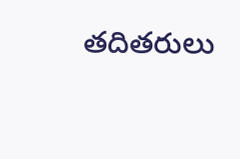తదితరులు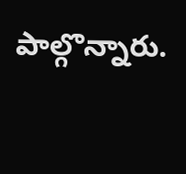పాల్గొన్నారు.